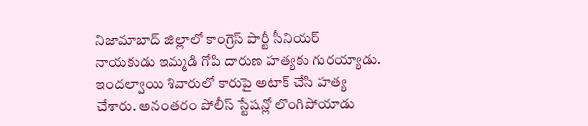నిజామాబాద్ జిల్లాలో కాంగ్రెస్ పార్టీ సీనియర్ నాయకుడు ఇమ్మడి గోపి దారుణ హత్యకు గురయ్యాడు. ఇందల్వాయి శివారులో కారుపై అటాక్ చేసి హత్య చేశారు. అనంతరం పోలీస్ స్టేషన్లో లొంగిపోయాడు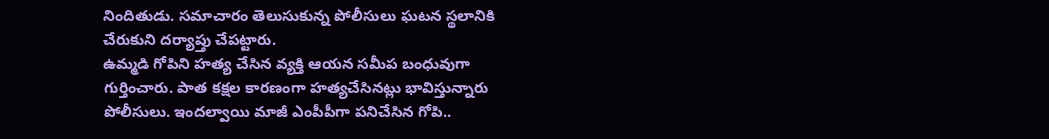నిందితుడు. సమాచారం తెలుసుకున్న పోలీసులు ఘటన స్థలానికి చేరుకుని దర్యాప్తు చేపట్టారు.
ఉమ్మడి గోపిని హత్య చేసిన వ్యక్తి ఆయన సమీప బంధువుగా గుర్తించారు. పాత కక్షల కారణంగా హత్యచేసినట్లు భావిస్తున్నారు పోలీసులు. ఇందల్వాయి మాజీ ఎంపీపీగా పనిచేసిన గోపి..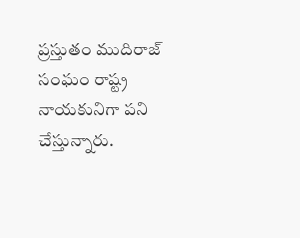ప్రస్తుతం ముదిరాజ్ సంఘం రాష్ట్ర నాయకునిగా పని చేస్తున్నారు.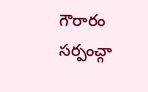గౌరారం సర్పంచ్గా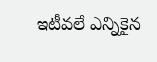ఇటీవలే ఎన్నికైన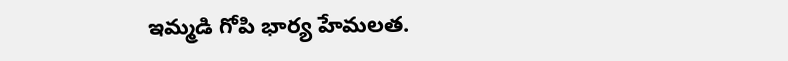ఇమ్మడి గోపి భార్య హేమలత.